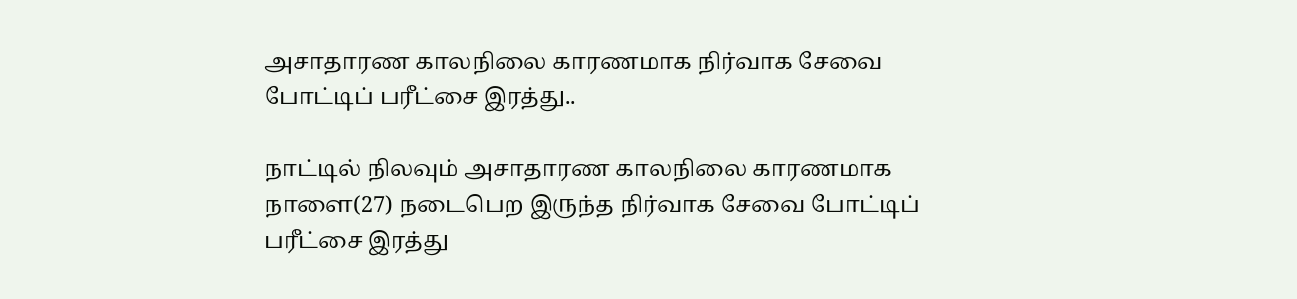அசாதாரண காலநிலை காரணமாக நிர்வாக சேவை போட்டிப் பரீட்சை இரத்து..

நாட்டில் நிலவும் அசாதாரண காலநிலை காரணமாக நாளை(27) நடைபெற இருந்த நிர்வாக சேவை போட்டிப் பரீட்சை இரத்து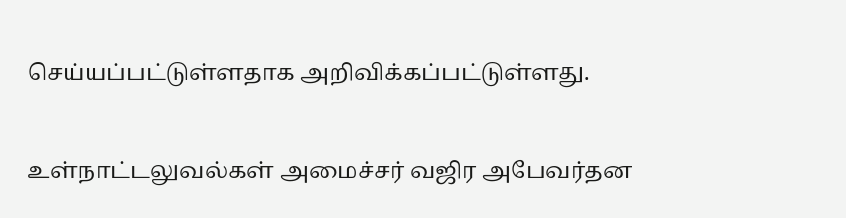செய்யப்பட்டுள்ளதாக அறிவிக்கப்பட்டுள்ளது.

உள்நாட்டலுவல்கள் அமைச்சர் வஜிர அபேவர்தன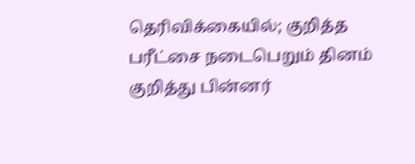தெரிவிக்கையில்; குறித்த பரீட்சை நடைபெறும் தினம் குறித்து பின்னர்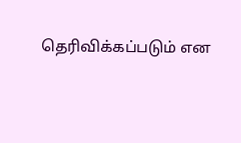தெரிவிக்கப்படும் என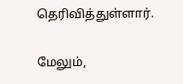தெரிவித்துள்ளார்.

மேலும்,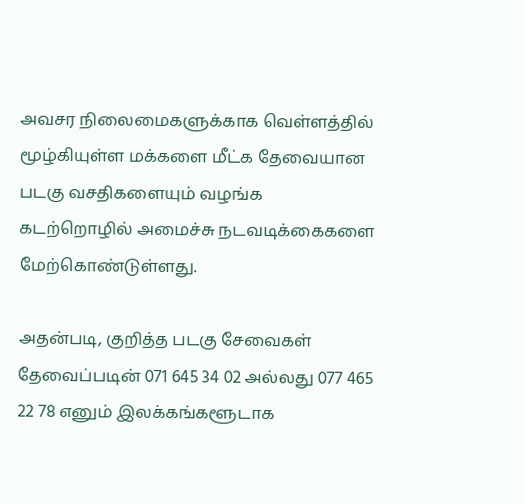அவசர நிலைமைகளுக்காக வெள்ளத்தில் மூழ்கியுள்ள மக்களை மீட்க தேவையான படகு வசதிகளையும் வழங்க கடற்றொழில் அமைச்சு நடவடிக்கைகளை மேற்கொண்டுள்ளது.

அதன்படி, குறித்த படகு சேவைகள் தேவைப்படின் 071 645 34 02 அல்லது 077 465 22 78 எனும் இலக்கங்களூடாக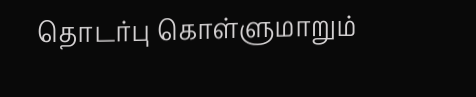தொடர்பு கொள்ளுமாறும்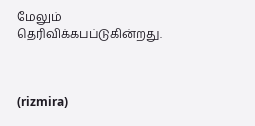மேலும் தெரிவிக்கபப்டுகின்றது.



(rizmira)